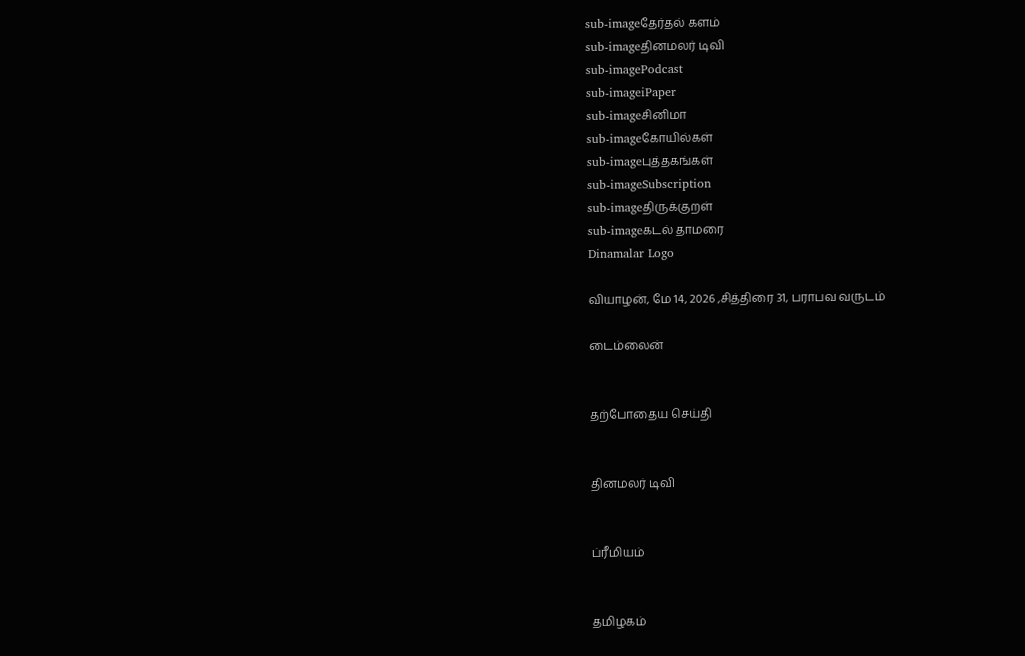sub-imageதேர்தல் களம்
sub-imageதினமலர் டிவி
sub-imagePodcast
sub-imageiPaper
sub-imageசினிமா
sub-imageகோயில்கள்
sub-imageபுத்தகங்கள்
sub-imageSubscription
sub-imageதிருக்குறள்
sub-imageகடல் தாமரை
Dinamalar Logo

வியாழன், மே 14, 2026 ,சித்திரை 31, பராபவ வருடம்

டைம்லைன்


தற்போதைய செய்தி


தினமலர் டிவி


ப்ரீமியம்


தமிழகம்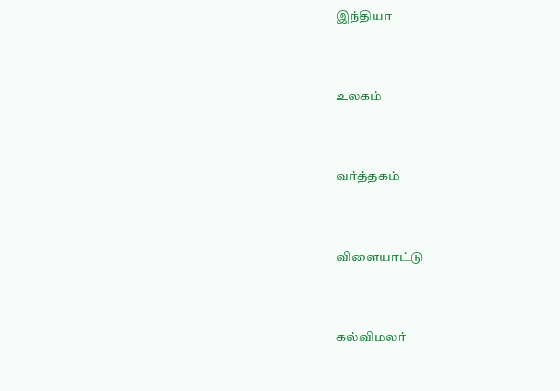இந்தியா


உலகம்


வர்த்தகம்


விளையாட்டு


கல்விமலர்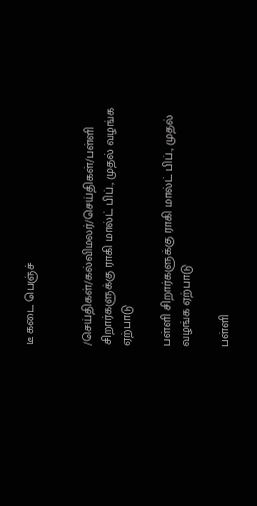டீ கடை பெஞ்ச்


/செய்திகள்/கல்விமலர்/செய்திகள்/பள்ளி சிறார்களுக்கு ராகி மால்ட் பிப்., முதல் வழங்க ஏற்பாடு

பள்ளி சிறார்களுக்கு ராகி மால்ட் பிப்., முதல் வழங்க ஏற்பாடு

பள்ளி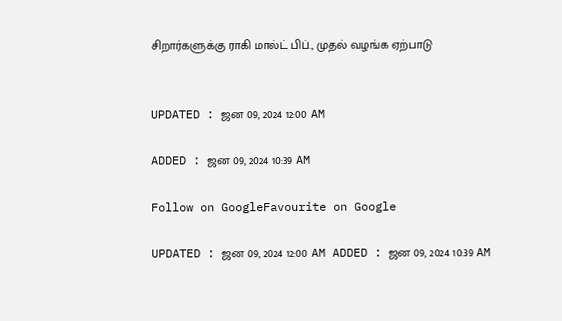சிறார்களுக்கு ராகி மால்ட் பிப்., முதல் வழங்க ஏற்பாடு


UPDATED : ஜன 09, 2024 12:00 AM

ADDED : ஜன 09, 2024 10:39 AM

Follow on GoogleFavourite on Google

UPDATED : ஜன 09, 2024 12:00 AM ADDED : ஜன 09, 2024 10:39 AM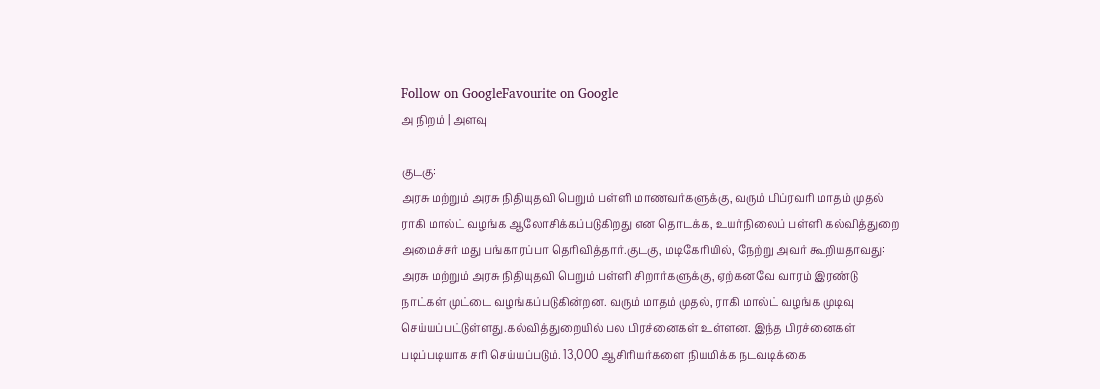Follow on GoogleFavourite on Google
அ நிறம் | அளவு

குடகு:
அரசு மற்றும் அரசு நிதியுதவி பெறும் பள்ளி மாணவர்களுக்கு, வரும் பிப்ரவரி மாதம் முதல் ராகி மால்ட் வழங்க ஆலோசிக்கப்படுகிறது என தொடக்க, உயர்நிலைப் பள்ளி கல்வித்துறை அமைச்சர் மது பங்காரப்பா தெரிவித்தார்.குடகு, மடிகேரியில், நேற்று அவர் கூறியதாவது:
அரசு மற்றும் அரசு நிதியுதவி பெறும் பள்ளி சிறார்களுக்கு, ஏற்கனவே வாரம் இரண்டு நாட்கள் முட்டை வழங்கப்படுகின்றன. வரும் மாதம் முதல், ராகி மால்ட் வழங்க முடிவு செய்யப்பட்டுள்ளது.கல்வித்துறையில் பல பிரச்னைகள் உள்ளன. இந்த பிரச்னைகள் படிப்படியாக சரி செய்யப்படும். 13,000 ஆசிரியர்களை நியமிக்க நடவடிக்கை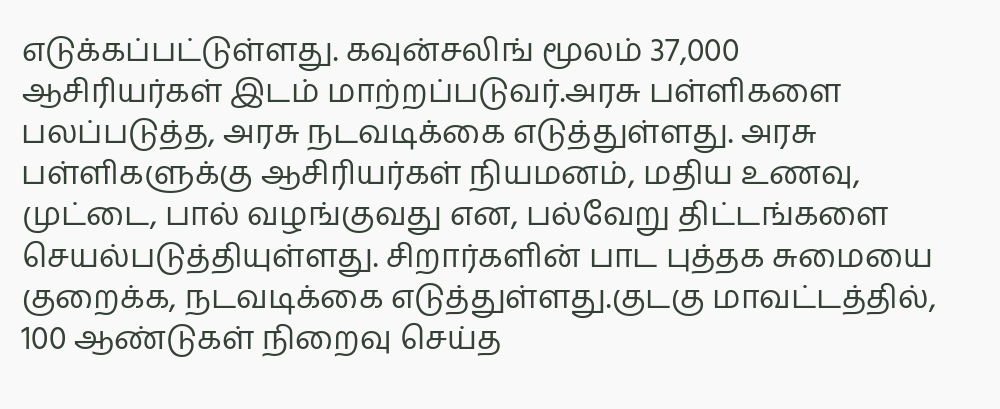எடுக்கப்பட்டுள்ளது. கவுன்சலிங் மூலம் 37,000 ஆசிரியர்கள் இடம் மாற்றப்படுவர்.அரசு பள்ளிகளை பலப்படுத்த, அரசு நடவடிக்கை எடுத்துள்ளது. அரசு பள்ளிகளுக்கு ஆசிரியர்கள் நியமனம், மதிய உணவு, முட்டை, பால் வழங்குவது என, பல்வேறு திட்டங்களை செயல்படுத்தியுள்ளது. சிறார்களின் பாட புத்தக சுமையை குறைக்க, நடவடிக்கை எடுத்துள்ளது.குடகு மாவட்டத்தில், 100 ஆண்டுகள் நிறைவு செய்த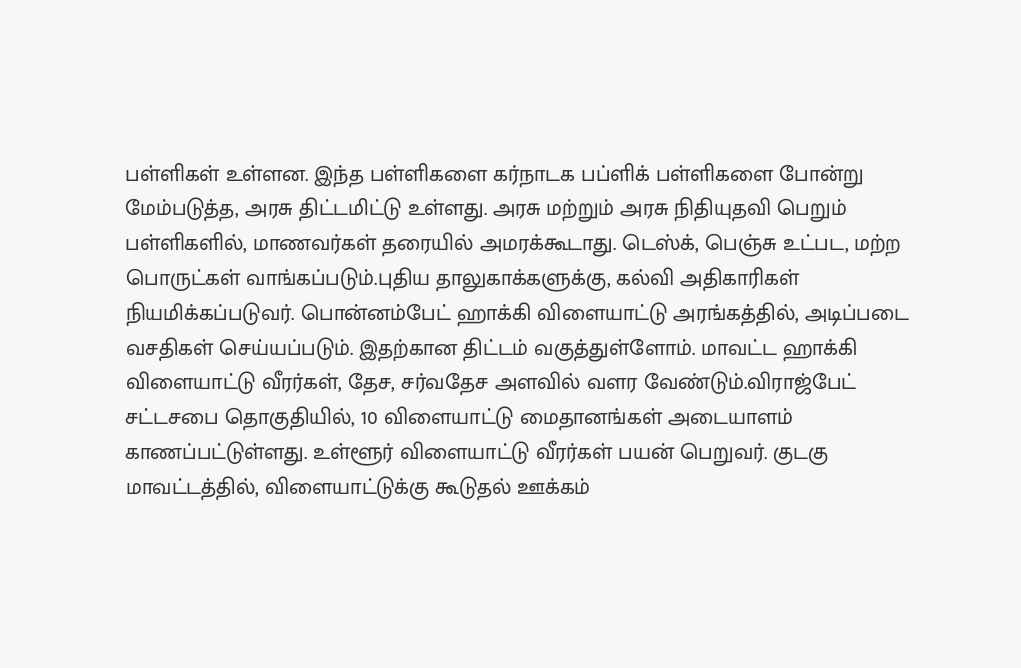பள்ளிகள் உள்ளன. இந்த பள்ளிகளை கர்நாடக பப்ளிக் பள்ளிகளை போன்று மேம்படுத்த, அரசு திட்டமிட்டு உள்ளது. அரசு மற்றும் அரசு நிதியுதவி பெறும் பள்ளிகளில், மாணவர்கள் தரையில் அமரக்கூடாது. டெஸ்க், பெஞ்சு உட்பட, மற்ற பொருட்கள் வாங்கப்படும்.புதிய தாலுகாக்களுக்கு, கல்வி அதிகாரிகள் நியமிக்கப்படுவர். பொன்னம்பேட் ஹாக்கி விளையாட்டு அரங்கத்தில், அடிப்படை வசதிகள் செய்யப்படும். இதற்கான திட்டம் வகுத்துள்ளோம். மாவட்ட ஹாக்கி விளையாட்டு வீரர்கள், தேச, சர்வதேச அளவில் வளர வேண்டும்.விராஜ்பேட் சட்டசபை தொகுதியில், 10 விளையாட்டு மைதானங்கள் அடையாளம் காணப்பட்டுள்ளது. உள்ளூர் விளையாட்டு வீரர்கள் பயன் பெறுவர். குடகு மாவட்டத்தில், விளையாட்டுக்கு கூடுதல் ஊக்கம்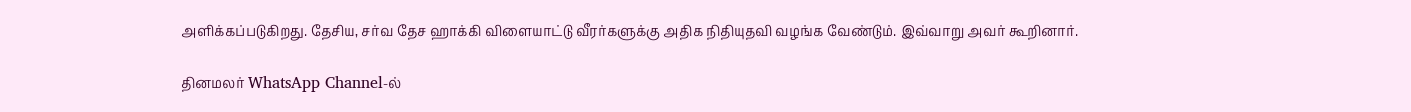அளிக்கப்படுகிறது. தேசிய, சர்வ தேச ஹாக்கி விளையாட்டு வீரர்களுக்கு அதிக நிதியுதவி வழங்க வேண்டும். இவ்வாறு அவர் கூறினார்.

தினமலர் WhatsApp Channel-ல்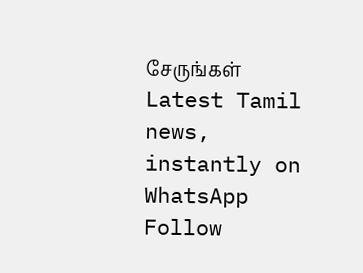சேருங்கள்
Latest Tamil news, instantly on WhatsApp
Follow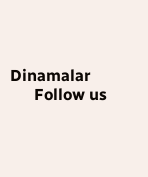Dinamalar
      Follow us